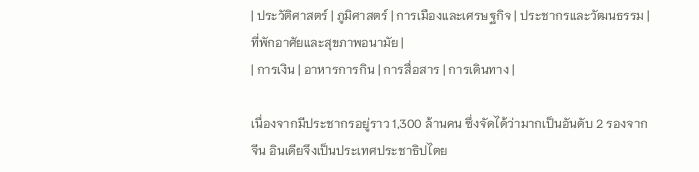| ประวัติศาสตร์ | ภูมิศาสตร์ | การเมืองและเศรษฐกิจ | ประชากรและวัฒนธรรม | ที่พักอาศัยและสุขภาพอนามัย |
| การเงิน | อาหารการกิน | การสื่อสาร | การเดินทาง |

เนื่องจากมีประชากรอยู่ราว 1,300 ล้านคน ซึ่งจัดได้ว่ามากเป็นอันดับ 2 รองจากจีน อินเดียจึงเป็นประเทศประชาธิปไตย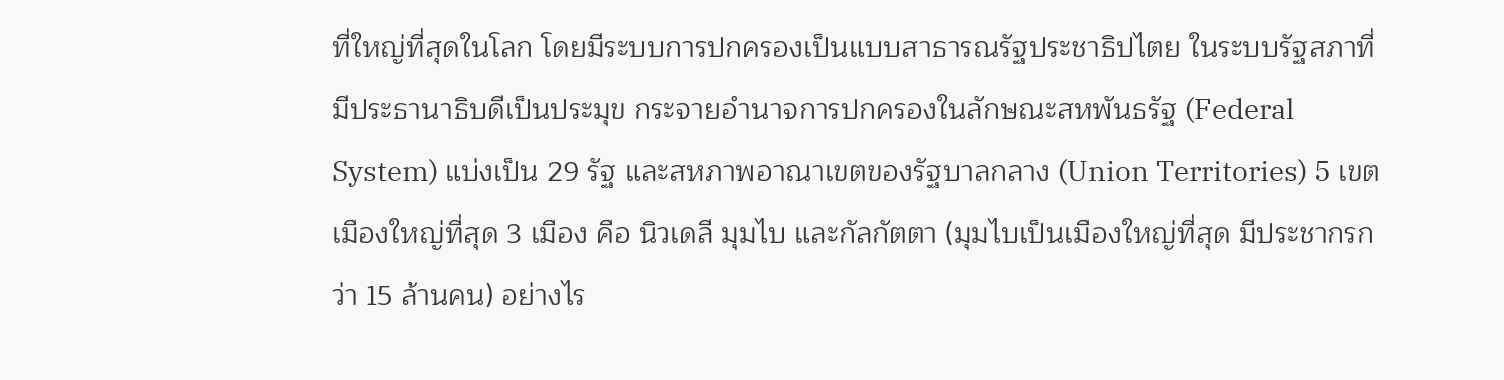ที่ใหญ่ที่สุดในโลก โดยมีระบบการปกครองเป็นแบบสาธารณรัฐประชาธิปไตย ในระบบรัฐสภาที่มีประธานาธิบดีเป็นประมุข กระจายอำนาจการปกครองในลักษณะสหพันธรัฐ (Federal System) แบ่งเป็น 29 รัฐ และสหภาพอาณาเขตของรัฐบาลกลาง (Union Territories) 5 เขต เมืองใหญ่ที่สุด 3 เมือง คือ นิวเดลี มุมไบ และกัลกัตตา (มุมไบเป็นเมืองใหญ่ที่สุด มีประชากรกว่า 15 ล้านคน) อย่างไร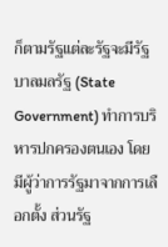ก็ตามรัฐแต่ละรัฐจะมีรัฐบาลมลรัฐ (State Government) ทำการบริหารปกครองตนเอง โดยมีผู้ว่าการรัฐมาจากการเลือกตั้ง ส่วนรัฐ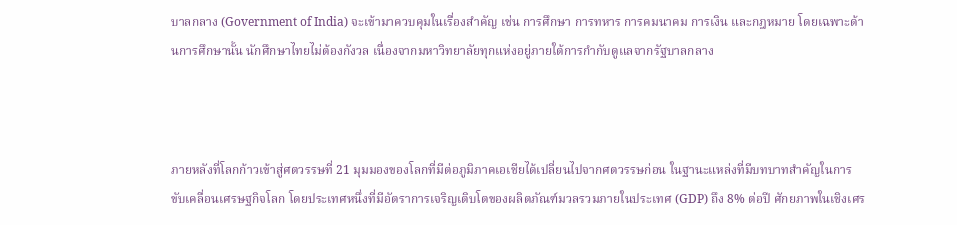บาลกลาง (Government of India) จะเข้ามาควบคุมในเรื่องสำคัญ เช่น การศึกษา การทหาร การคมนาคม การเงิน และกฎหมาย โดยเฉพาะด้านการศึกษานั้น นักศึกษาไทยไม่ต้องกังวล เนื่องจากมหาวิทยาลัยทุกแห่งอยู่ภายใต้การกำกับดูแลจากรัฐบาลกลาง



ภายหลังที่โลกก้าวเข้าสู่ศตวรรษที่ 21 มุมมองของโลกที่มีต่อภูมิภาคเอเชียได้เปลี่ยนไปจากศตวรรษก่อน ในฐานะแหล่งที่มีบทบาทสำคัญในการขับเคลื่อนเศรษฐกิจโลก โดยประเทศหนึ่งที่มีอัตราการเจริญเติบโตของผลิตภัณฑ์มวลรวมภายในประเทศ (GDP) ถึง 8% ต่อปี ศักยภาพในเชิงเศร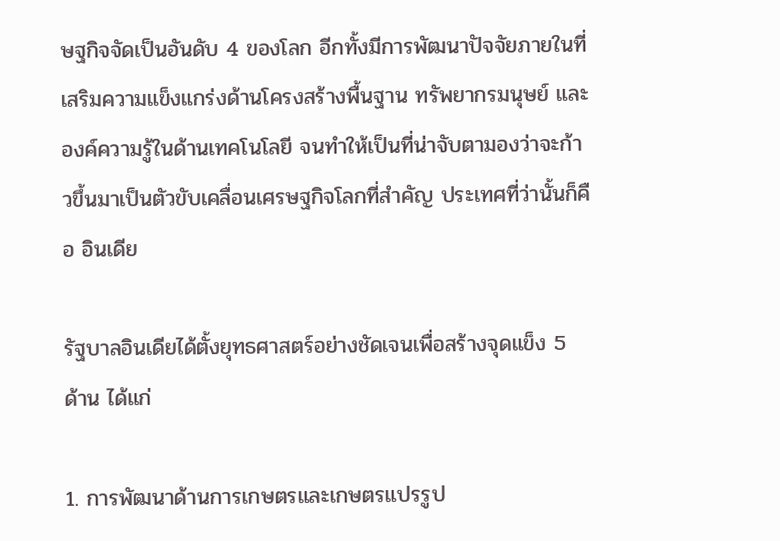ษฐกิจจัดเป็นอันดับ 4 ของโลก อีกทั้งมีการพัฒนาปัจจัยภายในที่เสริมความแข็งแกร่งด้านโครงสร้างพื้นฐาน ทรัพยากรมนุษย์ และองค์ความรู้ในด้านเทคโนโลยี จนทำให้เป็นที่น่าจับตามองว่าจะก้าวขึ้นมาเป็นตัวขับเคลื่อนเศรษฐกิจโลกที่สำคัญ ประเทศที่ว่านั้นก็คือ อินเดีย

รัฐบาลอินเดียได้ตั้งยุทธศาสตร์อย่างชัดเจนเพื่อสร้างจุดแข็ง 5 ด้าน ได้แก่

1. การพัฒนาด้านการเกษตรและเกษตรแปรรูป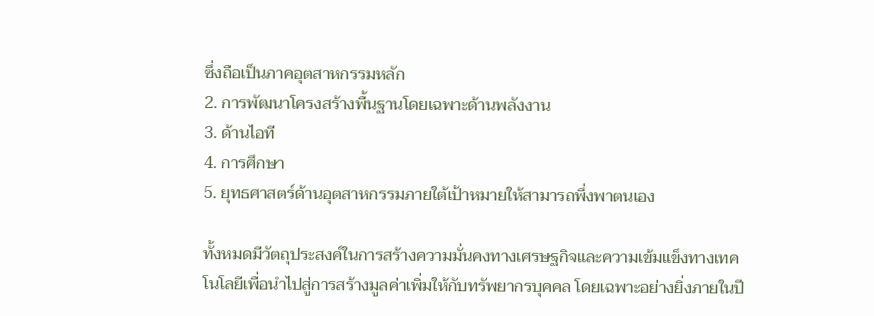ซึ่งถือเป็นภาคอุตสาหกรรมหลัก
2. การพัฒนาโครงสร้างพื้นฐานโดยเฉพาะด้านพลังงาน
3. ด้านไอที
4. การศึกษา
5. ยุทธศาสตร์ด้านอุตสาหกรรมภายใต้เป้าหมายให้สามารถพึ่งพาตนเอง

ทั้งหมดมีวัตถุประสงค์ในการสร้างความมั่นคงทางเศรษฐกิจและความเข้มแข็งทางเทคโนโลยีเพื่อนำไปสู่การสร้างมูลค่าเพิ่มให้กับทรัพยากรบุคคล โดยเฉพาะอย่างยิ่งภายในปี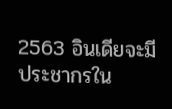2563 อินเดียจะมีประชากรใน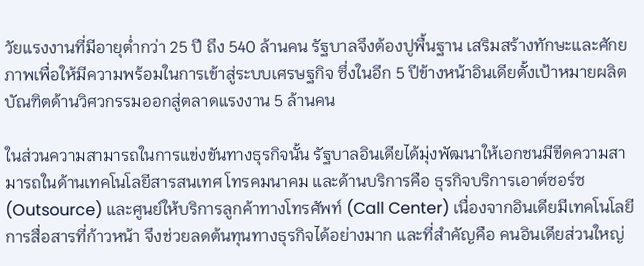วัยแรงงานที่มีอายุต่ำกว่า 25 ปี ถึง 540 ล้านคน รัฐบาลจึงต้องปูพื้นฐาน เสริมสร้างทักษะและศักยภาพเพื่อให้มีความพร้อมในการเข้าสู่ระบบเศรษฐกิจ ซึ่งในอีก 5 ปีข้างหน้าอินเดียตั้งเป้าหมายผลิตบัณฑิตด้านวิศวกรรมออกสู่ตลาดแรงงาน 5 ล้านคน

ในส่วนความสามารถในการแข่งขันทางธุรกิจนั้น รัฐบาลอินเดียได้มุ่งพัฒนาให้เอกชนมีขีดความสามารถในด้านเทคโนโลยีสารสนเทศ โทรคมนาคม และด้านบริการคือ ธุรกิจบริการเอาต์ซอร์ซ (Outsource) และศูนย์ให้บริการลูกค้าทางโทรศัพท์ (Call Center) เนื่องจากอินเดียมีเทคโนโลยีการสื่อสารที่ก้าวหน้า จึงช่วยลดต้นทุนทางธุรกิจได้อย่างมาก และที่สำคัญคือ คนอินเดียส่วนใหญ่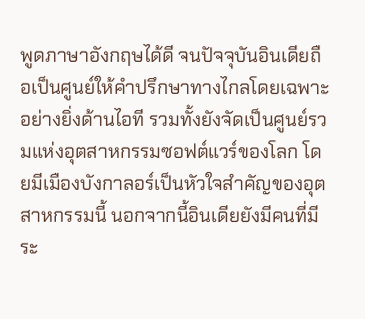พูดภาษาอังกฤษได้ดี จนปัจจุบันอินเดียถือเป็นศูนย์ให้คำปรึกษาทางไกลโดยเฉพาะอย่างยิ่งด้านไอที รวมทั้งยังจัดเป็นศูนย์รวมแห่งอุตสาหกรรมซอฟต์แวร์ของโลก โดยมีเมืองบังกาลอร์เป็นหัวใจสำคัญของอุตสาหกรรมนี้ นอกจากนี้อินเดียยังมีคนที่มีระ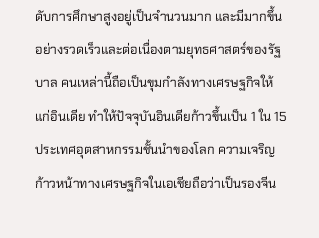ดับการศึกษาสูงอยู่เป็นจำนวนมาก และมีมากขึ้นอย่างรวดเร็วและต่อเนื่องตามยุทธศาสตร์ของรัฐบาล คนเหล่านี้ถือเป็นขุมกำลังทางเศรษฐกิจให้แก่อินเดีย ทำให้ปัจจุบันอินเดียก้าวขึ้นเป็น 1 ใน 15 ประเทศอุตสาหกรรมชั้นนำของโลก ความเจริญก้าวหน้าทางเศรษฐกิจในเอเชียถือว่าเป็นรองจีน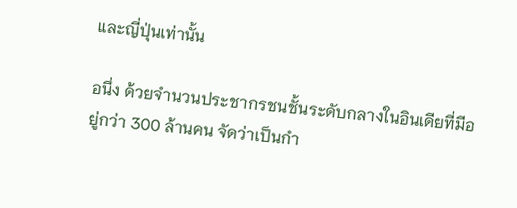และญี่ปุ่นเท่านั้น

อนึ่ง ด้วยจำนวนประชากรชนชั้นระดับกลางในอินเดียที่มีอยู่กว่า 300 ล้านคน จัดว่าเป็นกำ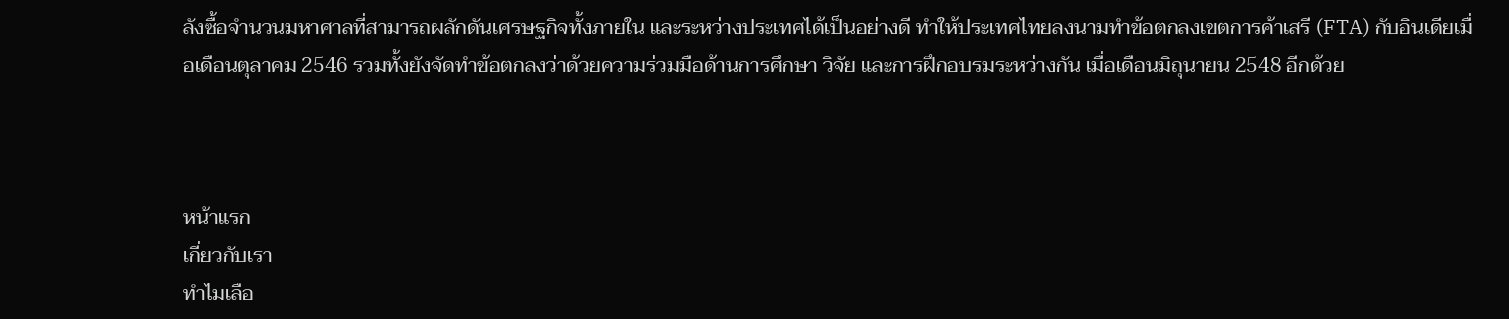ลังซื้อจำนวนมหาศาลที่สามารถผลักดันเศรษฐกิจทั้งภายใน และระหว่างประเทศได้เป็นอย่างดี ทำให้ประเทศไทยลงนามทำข้อตกลงเขตการค้าเสรี (FTA) กับอินเดียเมื่อเดือนตุลาคม 2546 รวมทั้งยังจัดทำข้อตกลงว่าด้วยความร่วมมือด้านการศึกษา วิจัย และการฝึกอบรมระหว่างกัน เมื่อเดือนมิถุนายน 2548 อีกด้วย



หน้าแรก
เกี่ยวกับเรา
ทำไมเลือ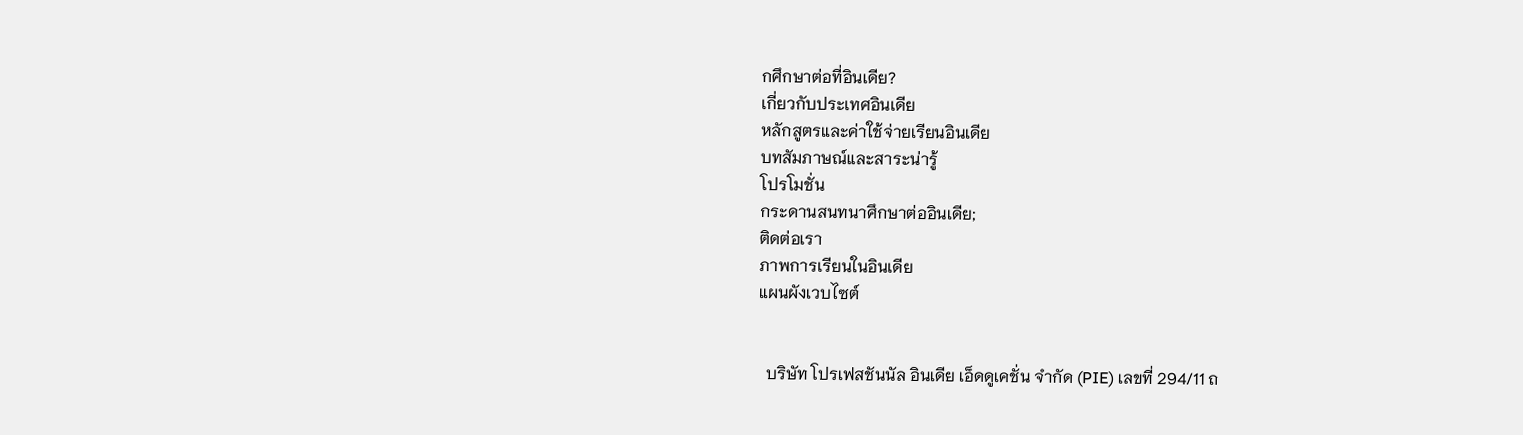กศึกษาต่อที่อินเดีย?
เกี่ยวกับประเทศอินเดีย
หลักสูตรและค่าใช้จ่ายเรียนอินเดีย
บทสัมภาษณ์และสาระน่ารู้
โปรโมชั่น
กระดานสนทนาศึกษาต่ออินเดีย;
ติดต่อเรา
ภาพการเรียนในอินเดีย
แผนผังเวบไซต์


  บริษัท โปรเฟสชันนัล อินเดีย เอ็ดดูเคชั่น จำกัด (PIE) เลขที่ 294/11 ถ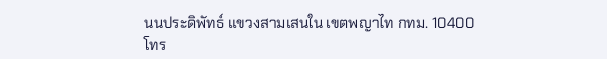นนประดิพัทธ์ แขวงสามเสนใน เขตพญาไท กทม. 10400
โทร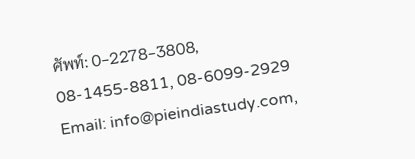ศัพท์: 0-2278-3808, 08-1455-8811, 08-6099-2929
Email: info@pieindiastudy.com,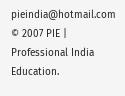pieindia@hotmail.com
© 2007 PIE | Professional India Education.